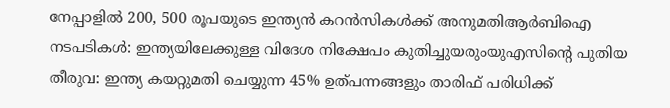നേപ്പാളിൽ 200, 500 രൂപയുടെ ഇന്ത്യൻ കറൻസികൾക്ക് അനുമതിആര്‍ബിഐ നടപടികള്‍: ഇന്ത്യയിലേക്കുള്ള വിദേശ നിക്ഷേപം കുതിച്ചുയരുംയുഎസിന്റെ പുതിയ തീരുവ: ഇന്ത്യ കയറ്റുമതി ചെയ്യുന്ന 45% ഉത്പന്നങ്ങളും താരിഫ് പരിധിക്ക്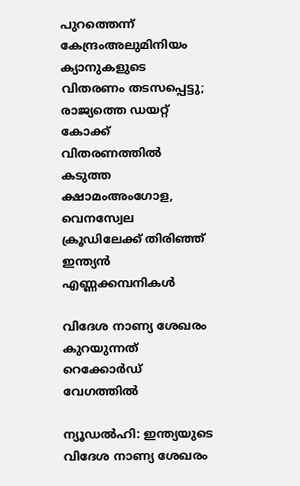പുറത്തെന്ന് കേന്ദ്രംഅലുമിനിയം ക്യാനുകളുടെ വിതരണം തടസപ്പെട്ടു; രാജ്യത്തെ ഡയറ്റ് കോക്ക് വിതരണത്തില്‍ കടുത്ത ക്ഷാമംഅംഗോള, വെനസ്വേല ക്രൂഡിലേക്ക് തിരിഞ്ഞ് ഇന്ത്യൻ എണ്ണക്കമ്പനികൾ

വിദേശ നാണ്യ ശേഖരം കുറയുന്നത് റെക്കോര്‍ഡ് വേഗത്തില്‍

ന്യൂഡല്‍ഹി: ഇന്ത്യയുടെ വിദേശ നാണ്യ ശേഖരം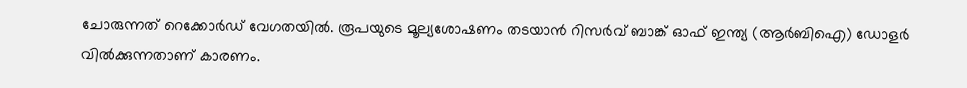ചോരുന്നത് റെക്കോര്‍ഡ് വേഗതയില്‍. രൂപയുടെ മൂല്യശോഷണം തടയാന്‍ റിസര്‍വ് ബാങ്ക് ഓഫ് ഇന്ത്യ (ആര്‍ബിഐ) ഡോളര്‍ വില്‍ക്കുന്നതാണ് കാരണം.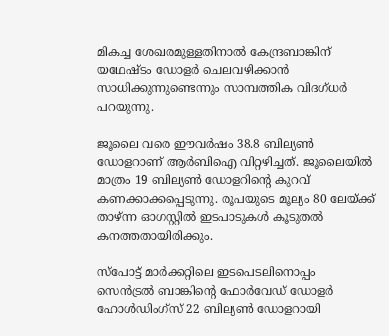മികച്ച ശേഖരമുള്ളതിനാല്‍ കേന്ദ്രബാങ്കിന് യഥേഷ്ടം ഡോളര്‍ ചെലവഴിക്കാന്‍ സാധിക്കുന്നുണ്ടെന്നും സാമ്പത്തിക വിദഗ്ധര്‍ പറയുന്നു.

ജൂലൈ വരെ ഈവര്‍ഷം 38.8 ബില്യണ്‍ ഡോളറാണ് ആര്‍ബിഐ വിറ്റഴിച്ചത്. ജൂലൈയില്‍ മാത്രം 19 ബില്യണ്‍ ഡോളറിന്റെ കുറവ് കണക്കാക്കപ്പെടുന്നു. രൂപയുടെ മൂല്യം 80 ലേയ്ക്ക് താഴ്ന്ന ഓഗസ്റ്റില്‍ ഇടപാടുകള്‍ കൂടുതല്‍ കനത്തതായിരിക്കും.

സ്‌പോട്ട് മാര്‍ക്കറ്റിലെ ഇടപെടലിനൊപ്പം സെന്‍ട്രല്‍ ബാങ്കിന്റെ ഫോര്‍വേഡ് ഡോളര്‍ ഹോള്‍ഡിംഗ്‌സ് 22 ബില്യണ്‍ ഡോളറായി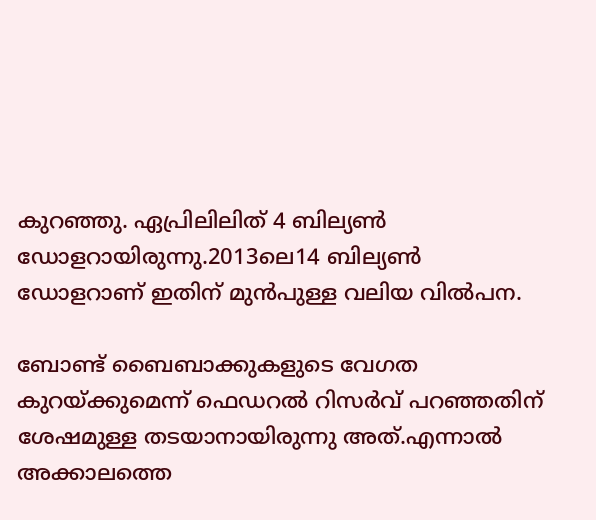കുറഞ്ഞു. ഏപ്രിലിലിത് 4 ബില്യണ്‍ ഡോളറായിരുന്നു.2013ലെ14 ബില്യണ്‍ ഡോളറാണ് ഇതിന് മുന്‍പുള്ള വലിയ വില്‍പന.

ബോണ്ട് ബൈബാക്കുകളുടെ വേഗത കുറയ്ക്കുമെന്ന് ഫെഡറല്‍ റിസര്‍വ് പറഞ്ഞതിന് ശേഷമുള്ള തടയാനായിരുന്നു അത്.എന്നാല്‍ അക്കാലത്തെ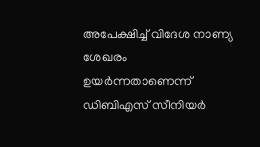അപേക്ഷിച്ച് വിദേശ നാണ്യ ശേഖരം ഉയര്‍ന്നതാണെന്ന് ഡിബിഎസ് സീനിയര്‍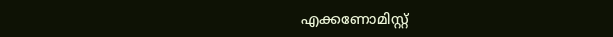എക്കണോമിസ്റ്റ്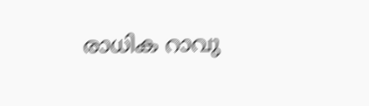രാധിക റാവു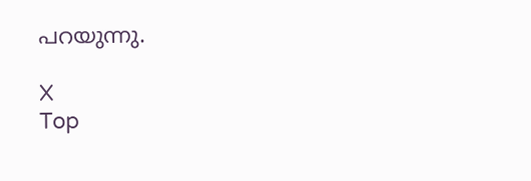പറയുന്നു.

X
Top